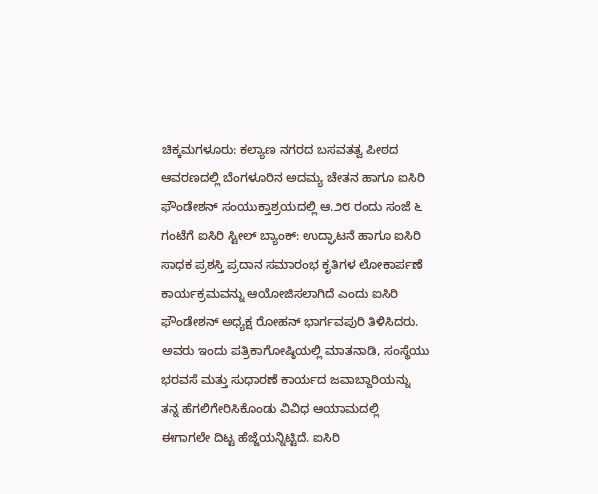ಚಿಕ್ಕಮಗಳೂರು: ಕಲ್ಯಾಣ ನಗರದ ಬಸವತತ್ವ ಪೀಠದ ಆವರಣದಲ್ಲಿ ಬೆಂಗಳೂರಿನ ಅದಮ್ಯ ಚೇತನ ಹಾಗೂ ಐಸಿರಿ ಫೌಂಡೇಶನ್ ಸಂಯುಕ್ತಾಶ್ರಯದಲ್ಲಿ ಆ.೨೮ ರಂದು ಸಂಜೆ ೬ ಗಂಟೆಗೆ ಐಸಿರಿ ಸ್ಟೀಲ್ ಬ್ಯಾಂಕ್: ಉದ್ಘಾಟನೆ ಹಾಗೂ ಐಸಿರಿ ಸಾಧಕ ಪ್ರಶಸ್ತಿ ಪ್ರದಾನ ಸಮಾರಂಭ ಕೃತಿಗಳ ಲೋಕಾರ್ಪಣೆ ಕಾರ್ಯಕ್ರಮವನ್ನು ಆಯೋಜಿಸಲಾಗಿದೆ ಎಂದು ಐಸಿರಿ ಫೌಂಡೇಶನ್ ಅಧ್ಯಕ್ಷ ರೋಹನ್ ಭಾರ್ಗವಪುರಿ ತಿಳಿಸಿದರು.
ಅವರು ಇಂದು ಪತ್ರಿಕಾಗೋಷ್ಠಿಯಲ್ಲಿ ಮಾತನಾಡಿ, ಸಂಸ್ಥೆಯು ಭರವಸೆ ಮತ್ತು ಸುಧಾರಣೆ ಕಾರ್ಯದ ಜವಾಬ್ದಾರಿಯನ್ನು ತನ್ನ ಹೆಗಲಿಗೇರಿಸಿಕೊಂಡು ವಿವಿಧ ಆಯಾಮದಲ್ಲಿ ಈಗಾಗಲೇ ದಿಟ್ಟ ಹೆಜ್ಜೆಯನ್ನಿಟ್ಟಿದೆ. ಐಸಿರಿ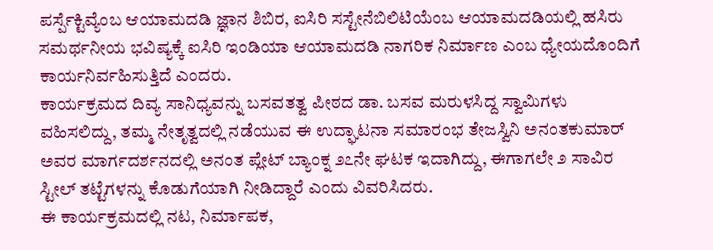ಪರ್ಸ್ಪೆಕ್ಟಿವ್ಯೆಂಬ ಆಯಾಮದಡಿ ಜ್ಞಾನ ಶಿಬಿರ, ಐಸಿರಿ ಸಸ್ಟೇನೆಬಿಲಿಟಿಯೆಂಬ ಆಯಾಮದಡಿಯಲ್ಲಿ ಹಸಿರು ಸಮರ್ಥನೀಯ ಭವಿಷ್ಯಕ್ಕೆ ಐಸಿರಿ ಇಂಡಿಯಾ ಆಯಾಮದಡಿ ನಾಗರಿಕ ನಿರ್ಮಾಣ ಎಂಬ ಧ್ಯೇಯದೊಂದಿಗೆ ಕಾರ್ಯನಿರ್ವಹಿಸುತ್ತಿದೆ ಎಂದರು.
ಕಾರ್ಯಕ್ರಮದ ದಿವ್ಯ ಸಾನಿಧ್ಯವನ್ನು ಬಸವತತ್ವ ಪೀಠದ ಡಾ. ಬಸವ ಮರುಳಸಿದ್ದ ಸ್ವಾಮಿಗಳು ವಹಿಸಲಿದ್ದು, ತಮ್ಮ ನೇತೃತ್ವದಲ್ಲಿ ನಡೆಯುವ ಈ ಉದ್ಘಾಟನಾ ಸಮಾರಂಭ ತೇಜಸ್ವಿನಿ ಅನಂತಕುಮಾರ್ ಅವರ ಮಾರ್ಗದರ್ಶನದಲ್ಲಿ ಅನಂತ ಪ್ಲೇಟ್ ಬ್ಯಾಂಕ್ನ ೨೭ನೇ ಘಟಕ ಇದಾಗಿದ್ದು, ಈಗಾಗಲೇ ೨ ಸಾವಿರ ಸ್ಟೀಲ್ ತಟ್ಟೆಗಳನ್ನು ಕೊಡುಗೆಯಾಗಿ ನೀಡಿದ್ದಾರೆ ಎಂದು ವಿವರಿಸಿದರು.
ಈ ಕಾರ್ಯಕ್ರಮದಲ್ಲಿ ನಟ, ನಿರ್ಮಾಪಕ,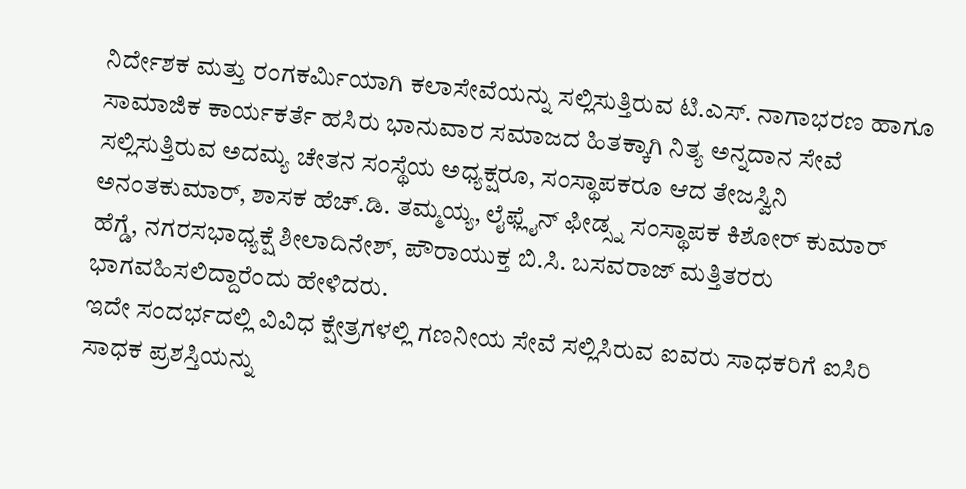ನಿರ್ದೇಶಕ ಮತ್ತು ರಂಗಕರ್ಮಿಯಾಗಿ ಕಲಾಸೇವೆಯನ್ನು ಸಲ್ಲಿಸುತ್ತಿರುವ ಟಿ.ಎಸ್. ನಾಗಾಭರಣ ಹಾಗೂ ಸಾಮಾಜಿಕ ಕಾರ್ಯಕರ್ತೆ ಹಸಿರು ಭಾನುವಾರ ಸಮಾಜದ ಹಿತಕ್ಕಾಗಿ ನಿತ್ಯ ಅನ್ನದಾನ ಸೇವೆ ಸಲ್ಲಿಸುತ್ತಿರುವ ಅದಮ್ಯ ಚೇತನ ಸಂಸ್ಥೆಯ ಅಧ್ಯಕ್ಷರೂ, ಸಂಸ್ಥಾಪಕರೂ ಆದ ತೇಜಸ್ವಿನಿ ಅನಂತಕುಮಾರ್, ಶಾಸಕ ಹೆಚ್.ಡಿ. ತಮ್ಮಯ್ಯ, ಲೈಫ್ಲೈನ್ ಫೀಡ್ಸ್ನ ಸಂಸ್ಥಾಪಕ ಕಿಶೋರ್ ಕುಮಾರ್ ಹೆಗ್ಡೆ, ನಗರಸಭಾಧ್ಯಕ್ಷೆ ಶೀಲಾದಿನೇಶ್, ಪೌರಾಯುಕ್ತ ಬಿ.ಸಿ. ಬಸವರಾಜ್ ಮತ್ತಿತರರು ಭಾಗವಹಿಸಲಿದ್ದಾರೆಂದು ಹೇಳಿದರು.
ಇದೇ ಸಂದರ್ಭದಲ್ಲಿ ವಿವಿಧ ಕ್ಷೇತ್ರಗಳಲ್ಲಿ ಗಣನೀಯ ಸೇವೆ ಸಲ್ಲಿಸಿರುವ ಐವರು ಸಾಧಕರಿಗೆ ಐಸಿರಿ ಸಾಧಕ ಪ್ರಶಸ್ತಿಯನ್ನು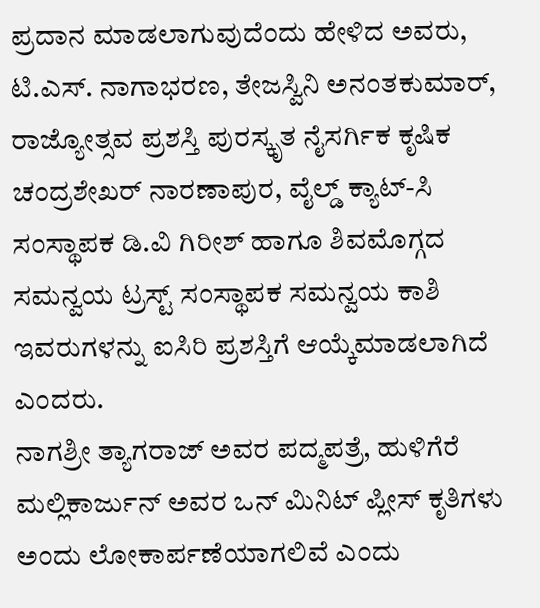ಪ್ರದಾನ ಮಾಡಲಾಗುವುದೆಂದು ಹೇಳಿದ ಅವರು, ಟಿ.ಎಸ್. ನಾಗಾಭರಣ, ತೇಜಸ್ವಿನಿ ಅನಂತಕುಮಾರ್, ರಾಜ್ಯೋತ್ಸವ ಪ್ರಶಸ್ತಿ ಪುರಸ್ಕೃತ ನೈಸರ್ಗಿಕ ಕೃಷಿಕ ಚಂದ್ರಶೇಖರ್ ನಾರಣಾಪುರ, ವೈಲ್ಡ್ ಕ್ಯಾಟ್-ಸಿ ಸಂಸ್ಥಾಪಕ ಡಿ.ವಿ ಗಿರೀಶ್ ಹಾಗೂ ಶಿವಮೊಗ್ಗದ ಸಮನ್ವಯ ಟ್ರಸ್ಟ್ ಸಂಸ್ಥಾಪಕ ಸಮನ್ವಯ ಕಾಶಿ ಇವರುಗಳನ್ನು ಐಸಿರಿ ಪ್ರಶಸ್ತಿಗೆ ಆಯ್ಕೆಮಾಡಲಾಗಿದೆ ಎಂದರು.
ನಾಗಶ್ರೀ ತ್ಯಾಗರಾಜ್ ಅವರ ಪದ್ಮಪತ್ರೆ, ಹುಳಿಗೆರೆ ಮಲ್ಲಿಕಾರ್ಜುನ್ ಅವರ ಒನ್ ಮಿನಿಟ್ ಪ್ಲೀಸ್ ಕೃತಿಗಳು ಅಂದು ಲೋಕಾರ್ಪಣೆಯಾಗಲಿವೆ ಎಂದು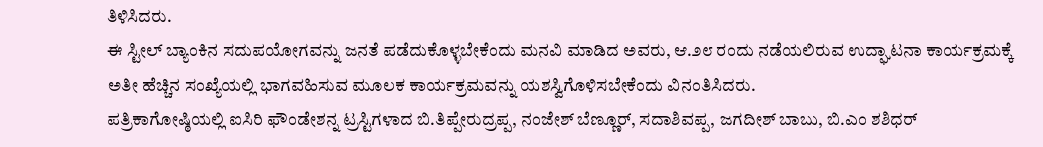ತಿಳಿಸಿದರು.
ಈ ಸ್ಟೀಲ್ ಬ್ಯಾಂಕಿನ ಸದುಪಯೋಗವನ್ನು ಜನತೆ ಪಡೆದುಕೊಳ್ಳಬೇಕೆಂದು ಮನವಿ ಮಾಡಿದ ಅವರು, ಆ.೨೮ ರಂದು ನಡೆಯಲಿರುವ ಉದ್ಘಾಟನಾ ಕಾರ್ಯಕ್ರಮಕ್ಕೆ ಅತೀ ಹೆಚ್ಚಿನ ಸಂಖ್ಯೆಯಲ್ಲಿ ಭಾಗವಹಿಸುವ ಮೂಲಕ ಕಾರ್ಯಕ್ರಮವನ್ನು ಯಶಸ್ವಿಗೊಳಿಸಬೇಕೆಂದು ವಿನಂತಿಸಿದರು.
ಪತ್ರಿಕಾಗೋಷ್ಠಿಯಲ್ಲಿ ಐಸಿರಿ ಫೌಂಡೇಶನ್ನ ಟ್ರಸ್ಟಿಗಳಾದ ಬಿ.ತಿಪ್ಪೇರುದ್ರಪ್ಪ, ನಂಜೇಶ್ ಬೆಣ್ಣೂರ್, ಸದಾಶಿವಪ್ಪ, ಜಗದೀಶ್ ಬಾಬು, ಬಿ.ಎಂ ಶಶಿಧರ್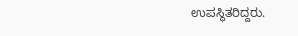ಉಪಸ್ಥಿತರಿದ್ದರು.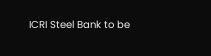ICRI Steel Bank to be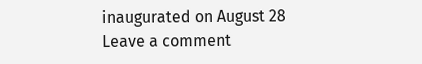inaugurated on August 28
Leave a comment